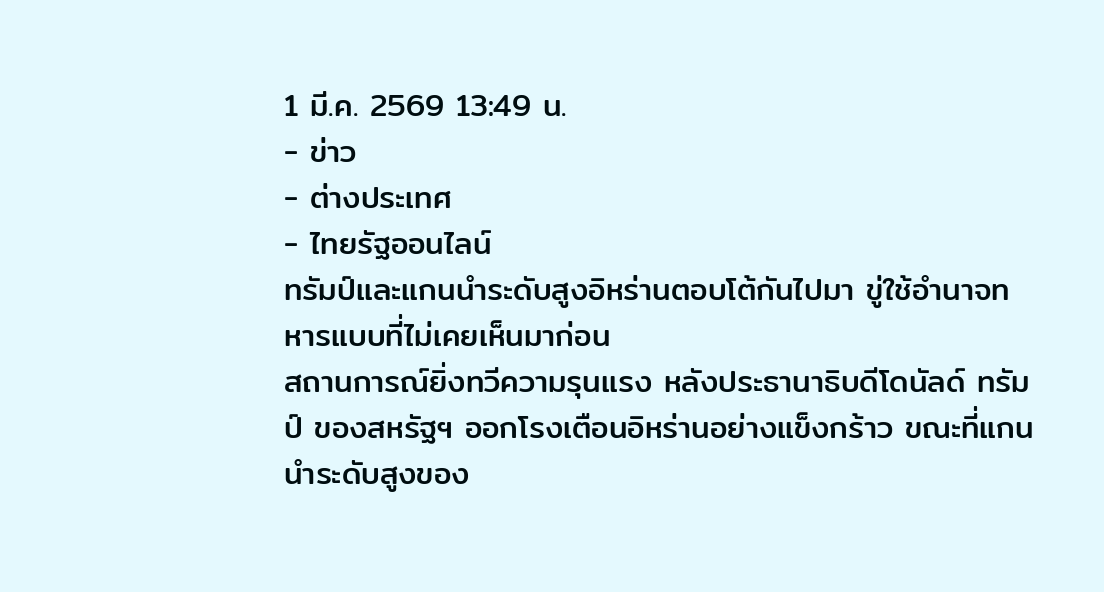1 มี.ค. 2569 13:49 น.
- ข่าว
- ต่างประเทศ
- ไทยรัฐออนไลน์
ทรัมป์และแกนนำระดับสูงอิหร่านตอบโต้กันไปมา ขู่ใช้อำนาจทหารแบบที่ไม่เคยเห็นมาก่อน
สถานการณ์ยิ่งทวีความรุนแรง หลังประธานาธิบดีโดนัลด์ ทรัมป์ ของสหรัฐฯ ออกโรงเตือนอิหร่านอย่างแข็งกร้าว ขณะที่แกนนำระดับสูงของ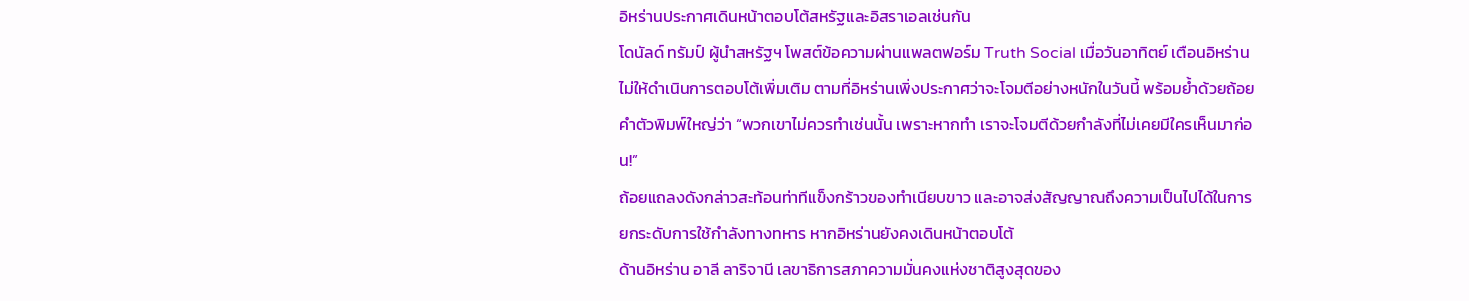อิหร่านประกาศเดินหน้าตอบโต้สหรัฐและอิสราเอลเช่นกัน
โดนัลด์ ทรัมป์ ผู้นำสหรัฐฯ โพสต์ข้อความผ่านแพลตฟอร์ม Truth Social เมื่อวันอาทิตย์ เตือนอิหร่านไม่ให้ดำเนินการตอบโต้เพิ่มเติม ตามที่อิหร่านเพิ่งประกาศว่าจะโจมตีอย่างหนักในวันนี้ พร้อมย้ำด้วยถ้อยคำตัวพิมพ์ใหญ่ว่า “พวกเขาไม่ควรทำเช่นนั้น เพราะหากทำ เราจะโจมตีด้วยกำลังที่ไม่เคยมีใครเห็นมาก่อน!”
ถ้อยแถลงดังกล่าวสะท้อนท่าทีแข็งกร้าวของทำเนียบขาว และอาจส่งสัญญาณถึงความเป็นไปได้ในการยกระดับการใช้กำลังทางทหาร หากอิหร่านยังคงเดินหน้าตอบโต้
ด้านอิหร่าน อาลี ลาริจานี เลขาธิการสภาความมั่นคงแห่งชาติสูงสุดของ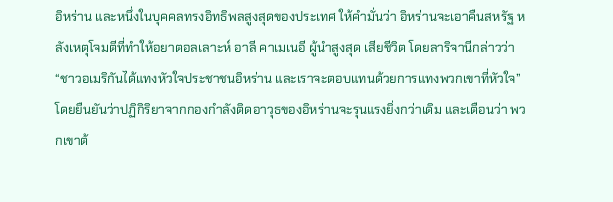อิหร่าน และหนึ่งในบุคคลทรงอิทธิพลสูงสุดของประเทศ ให้คำมั่นว่า อิหร่านจะเอาคืนสหรัฐ หลังเหตุโจมตีที่ทำให้อยาตอลเลาะห์ อาลี คาเมเนอี ผู้นำสูงสุด เสียชีวิต โดยลาริจานีกล่าวว่า “ชาวอเมริกันได้แทงหัวใจประชาชนอิหร่าน และเราจะตอบแทนด้วยการแทงพวกเขาที่หัวใจ” โดยยืนยันว่าปฏิกิริยาจากกองกำลังติดอาวุธของอิหร่านจะรุนแรงยิ่งกว่าเดิม และเตือนว่า พวกเขาต้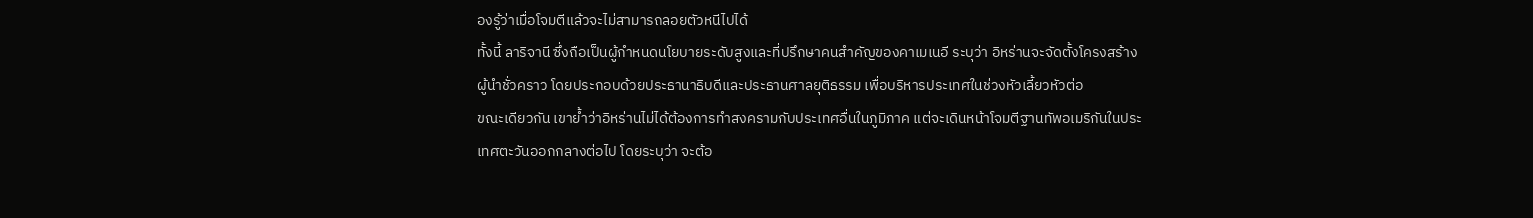องรู้ว่าเมื่อโจมตีแล้วจะไม่สามารถลอยตัวหนีไปได้
ทั้งนี้ ลาริจานี ซึ่งถือเป็นผู้กำหนดนโยบายระดับสูงและที่ปรึกษาคนสำคัญของคาเมเนอี ระบุว่า อิหร่านจะจัดตั้งโครงสร้างผู้นำชั่วคราว โดยประกอบด้วยประธานาธิบดีและประธานศาลยุติธรรม เพื่อบริหารประเทศในช่วงหัวเลี้ยวหัวต่อ
ขณะเดียวกัน เขาย้ำว่าอิหร่านไม่ได้ต้องการทำสงครามกับประเทศอื่นในภูมิภาค แต่จะเดินหน้าโจมตีฐานทัพอเมริกันในประเทศตะวันออกกลางต่อไป โดยระบุว่า จะต้อ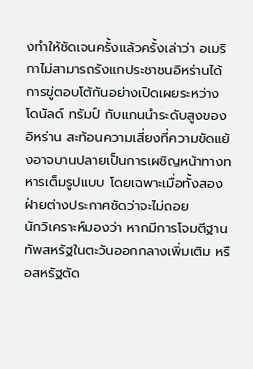งทำให้ชัดเจนครั้งแล้วครั้งเล่าว่า อเมริกาไม่สามารถรังแกประชาชนอิหร่านได้
การขู่ตอบโต้กันอย่างเปิดเผยระหว่างโดนัลด์ ทรัมป์ กับแกนนำระดับสูงของอิหร่าน สะท้อนความเสี่ยงที่ความขัดแย้งอาจบานปลายเป็นการเผชิญหน้าทางทหารเต็มรูปแบบ โดยเฉพาะเมื่อทั้งสองฝ่ายต่างประกาศชัดว่าจะไม่ถอย
นักวิเคราะห์มองว่า หากมีการโจมตีฐานทัพสหรัฐในตะวันออกกลางเพิ่มเติม หรือสหรัฐตัด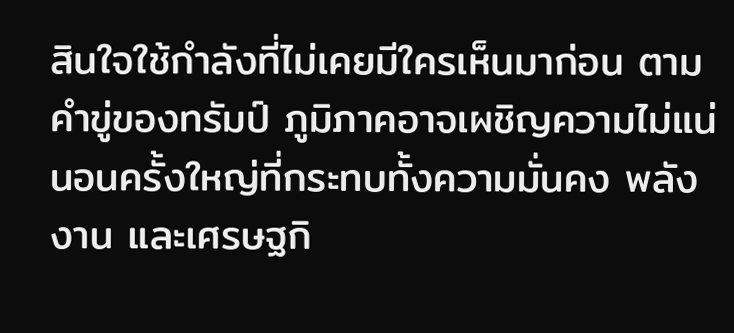สินใจใช้กำลังที่ไม่เคยมีใครเห็นมาก่อน ตามคำขู่ของทรัมป์ ภูมิภาคอาจเผชิญความไม่แน่นอนครั้งใหญ่ที่กระทบทั้งความมั่นคง พลังงาน และเศรษฐกิ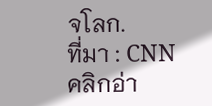จโลก.
ที่มา : CNN
คลิกอ่า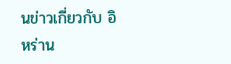นข่าวเกี่ยวกับ อิหร่าน